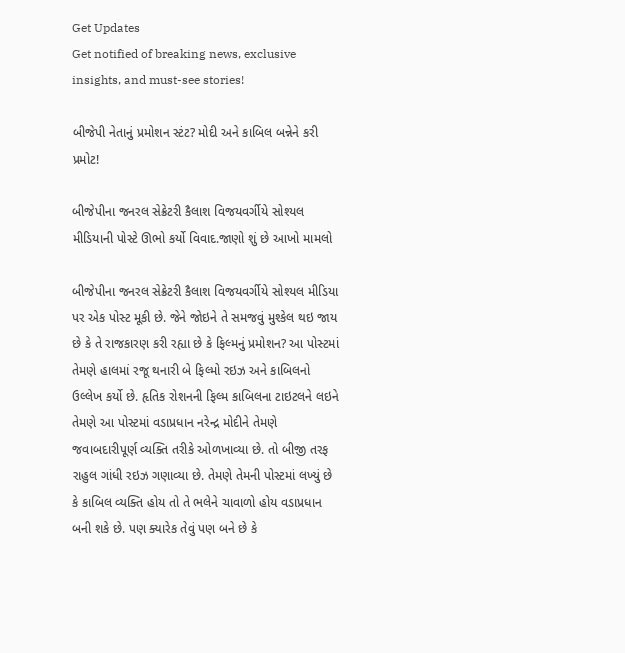Get Updates
Get notified of breaking news, exclusive insights, and must-see stories!

બીજેપી નેતાનું પ્રમોશન સ્ટંટ? મોદી અને કાબિલ બન્નેને કરી પ્રમોટ!

બીજેપીના જનરલ સેક્રેટરી કૈલાશ વિજયવર્ગીયે સોશ્યલ મીડિયાની પોસ્ટે ઊભો કર્યો વિવાદ.જાણો શું છે આખો મામલો

બીજેપીના જનરલ સેક્રેટરી કૈલાશ વિજયવર્ગીયે સોશ્યલ મીડિયા પર એક પોસ્ટ મૂકી છે. જેને જોઇને તે સમજવું મુશ્કેલ થઇ જાય છે કે તે રાજકારણ કરી રહ્યા છે કે ફિલ્મનું પ્રમોશન? આ પોસ્ટમાં તેમણે હાલમાં રજૂ થનારી બે ફિલ્મો રઇઝ અને કાબિલનો ઉલ્લેખ કર્યો છે. હૃતિક રોશનની ફિલ્મ કાબિલના ટાઇટલને લઇને તેમણે આ પોસ્ટમાં વડાપ્રધાન નરેન્દ્ર મોદીને તેમણે જવાબદારીપૂર્ણ વ્યક્તિ તરીકે ઓળખાવ્યા છે. તો બીજી તરફ રાહુલ ગાંધી રઇઝ ગણાવ્યા છે. તેમણે તેમની પોસ્ટમાં લખ્યું છે કે કાબિલ વ્યક્તિ હોય તો તે ભલેને ચાવાળો હોય વડાપ્રધાન બની શકે છે. પણ ક્યારેક તેવું પણ બને છે કે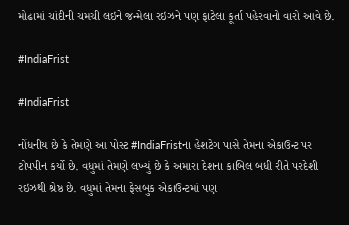મોઢામાં ચાંદીની ચમચી લઇને જન્મેલા રઇઝને પણ ફાટેલા કૂર્તા પહેરવાનો વારો આવે છે.

#IndiaFrist

#IndiaFrist

નોંધનીય છે કે તેમણે આ પોસ્ટ #IndiaFristના હેશટેગ પાસે તેમના એકાઉન્ટ પર ટોપપીન કર્યો છે. વધુમાં તેમણે લખ્યું છે કે અમારા દેશના કાબિલ બધી રીતે પરદેશી રઇઝથી શ્રેષ્ઠ છે. વધુમાં તેમના ફેસબુક એકાઉન્ટમાં પણ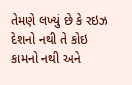તેમણે લખ્યું છે કે રઇઝ દેશનો નથી તે કોઇ કામનો નથી અને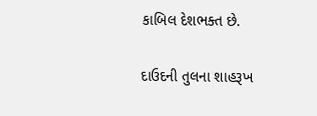કાબિલ દેશભક્ત છે.

દાઉદની તુલના શાહરૂખ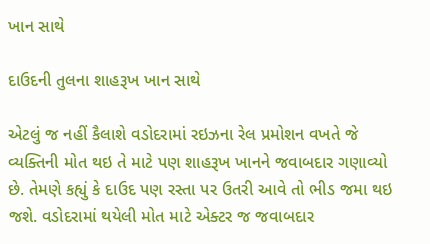ખાન સાથે

દાઉદની તુલના શાહરૂખ ખાન સાથે

એટલું જ નહીં કૈલાશે વડોદરામાં રઇઝના રેલ પ્રમોશન વખતે જે વ્યક્તિની મોત થઇ તે માટે પણ શાહરૂખ ખાનને જવાબદાર ગણાવ્યો છે. તેમણે કહ્યું કે દાઉદ પણ રસ્તા પર ઉતરી આવે તો ભીડ જમા થઇ જશે. વડોદરામાં થયેલી મોત માટે એક્ટર જ જવાબદાર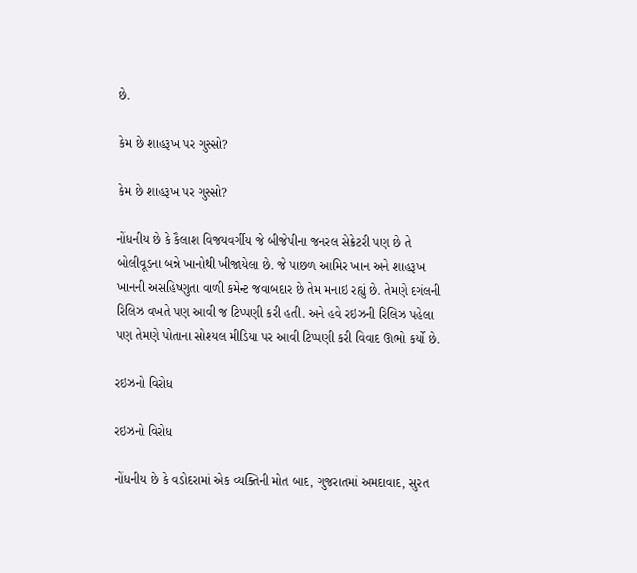છે.

કેમ છે શાહરૂખ પર ગુસ્સો?

કેમ છે શાહરૂખ પર ગુસ્સો?

નોંધનીય છે કે કૈલાશ વિજયવર્ગીય જે બીજેપીના જનરલ સેક્રેટરી પણ છે તે બોલીવૂડના બન્ને ખાનોથી ખીજાયેલા છે. જે પાછળ આમિર ખાન અને શાહરૂખ ખાનની અસહિષ્ણુતા વાળી કમેન્ટ જવાબદાર છે તેમ મનાઇ રહ્યું છે. તેમણે દગંલની રિલિઝ વખતે પણ આવી જ ટિપ્પણી કરી હતી. અને હવે રઇઝની રિલિઝ પહેલા પણ તેમણે પોતાના સોશ્યલ મીડિયા પર આવી ટિપ્પણી કરી વિવાદ ઊભો કર્યો છે.

રઇઝનો વિરોધ

રઇઝનો વિરોધ

નોંધનીય છે કે વડોદરામાં એક વ્યક્તિની મોત બાદ, ગુજરાતમાં અમદાવાદ, સુરત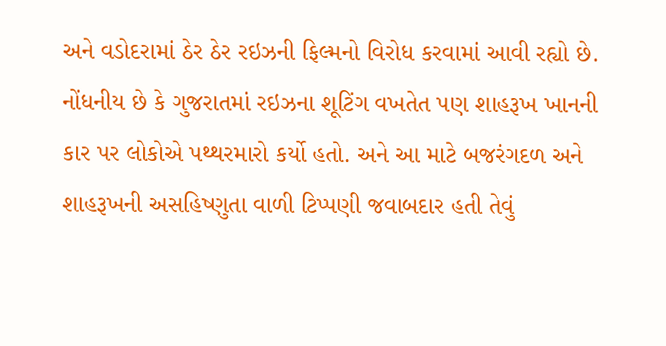અને વડોદરામાં ઠેર ઠેર રઇઝની ફિલ્મનો વિરોધ કરવામાં આવી રહ્યો છે. નોંધનીય છે કે ગુજરાતમાં રઇઝના શૂટિંગ વખતેત પણ શાહરૂખ ખાનની કાર પર લોકોએ પથ્થરમારો કર્યો હતો. અને આ માટે બજરંગદળ અને શાહરૂખની અસહિષ્ણુતા વાળી ટિપ્પણી જવાબદાર હતી તેવું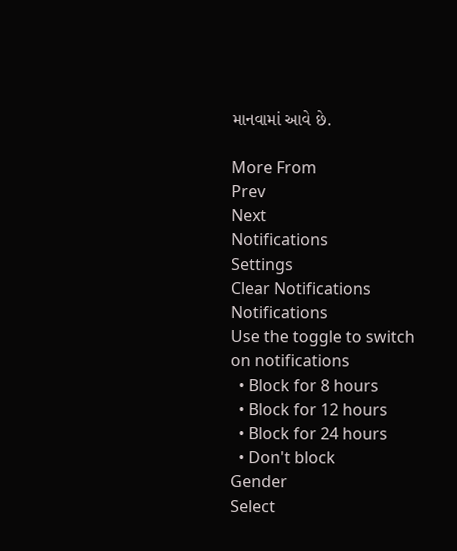માનવામાં આવે છે.

More From
Prev
Next
Notifications
Settings
Clear Notifications
Notifications
Use the toggle to switch on notifications
  • Block for 8 hours
  • Block for 12 hours
  • Block for 24 hours
  • Don't block
Gender
Select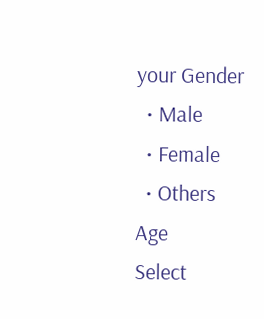your Gender
  • Male
  • Female
  • Others
Age
Select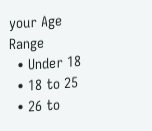your Age Range
  • Under 18
  • 18 to 25
  • 26 to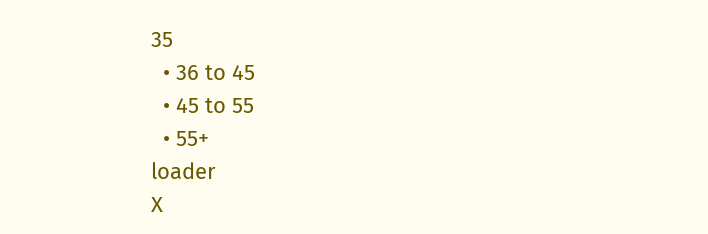35
  • 36 to 45
  • 45 to 55
  • 55+
loader
X